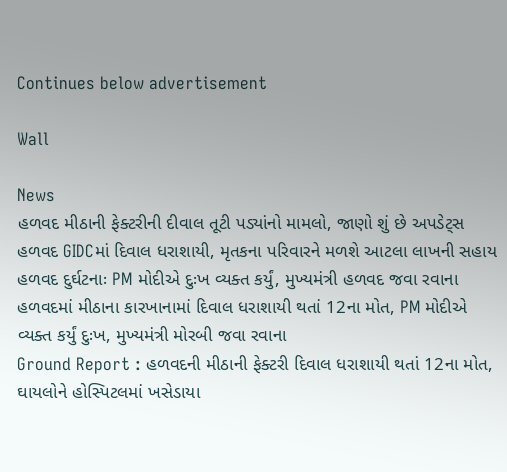Continues below advertisement

Wall

News
હળવદ મીઠાની ફેક્ટરીની દીવાલ તૂટી પડ્યાંનો મામલો, જાણો શું છે અપડેટ્સ
હળવદ GIDCમાં દિવાલ ધરાશાયી, મૃતકના પરિવારને મળશે આટલા લાખની સહાય
હળવદ દુર્ઘટનાઃ PM મોદીએ દુઃખ વ્યક્ત કર્યું, મુખ્યમંત્રી હળવદ જવા રવાના
હળવદમાં મીઠાના કારખાનામાં દિવાલ ધરાશાયી થતાં 12ના મોત, PM મોદીએ વ્યક્ત કર્યું દુઃખ, મુખ્યમંત્રી મોરબી જવા રવાના
Ground Report : હળવદની મીઠાની ફેક્ટરી દિવાલ ધરાશાયી થતાં 12ના મોત, ઘાયલોને હોસ્પિટલમાં ખસેડાયા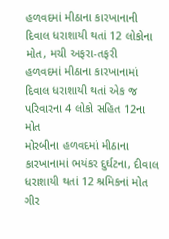હળવદમાં મીઠાના કારખાનાની દિવાલ ધરાશાયી થતાં 12 લોકોના મોત, મચી અફરા-તફરી
હળવદમાં મીઠાના કારખાનામાં દિવાલ ધરાશાયી થતાં એક જ પરિવારના 4 લોકો સહિત 12ના મોત
મોરબીના હળવદમાં મીઠાના કારખાનામાં ભયંકર દુર્ઘટના, દીવાલ ધરાશાયી થતાં 12 શ્રમિકનાં મોત
ગીર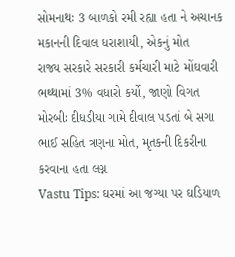સોમનાથઃ 3 બાળકો રમી રહ્યા હતા ને અચાનક મકાનની દિવાલ ધરાશાયી, એકનું મોત
રાજ્ય સરકારે સરકારી કર્મચારી માટે મોંઘવારી ભથ્થામાં 3% વધારો કર્યો, જાણો વિગત
મોરબીઃ દીધડીયા ગામે દીવાલ પડતાં બે સગા ભાઈ સહિત ત્રણના મોત, મૃતકની દિકરીના કરવાના હતા લગ્ન
Vastu Tips: ઘરમાં આ જગ્યા પર ઘડિયાળ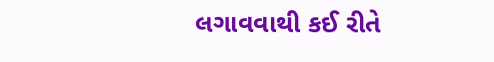લગાવવાથી કઈ રીતે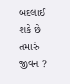બદલાઈ શકે છે તમારું જીવન ?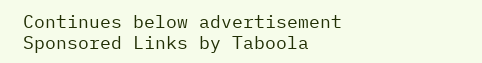Continues below advertisement
Sponsored Links by Taboola